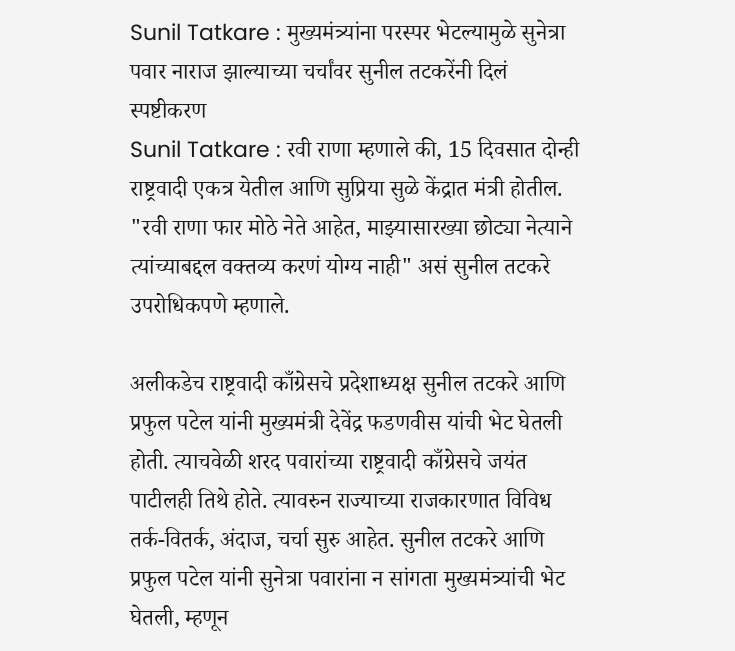Sunil Tatkare : मुख्यमंत्र्यांना परस्पर भेटल्यामुळे सुनेत्रा पवार नाराज झाल्याच्या चर्चांवर सुनील तटकरेंनी दिलं स्पष्टीकरण
Sunil Tatkare : रवी राणा म्हणाले की, 15 दिवसात दोन्ही राष्ट्रवादी एकत्र येतील आणि सुप्रिया सुळे केंद्रात मंत्री होतील. "रवी राणा फार मोठे नेते आहेत, माझ्यासारख्या छोट्या नेत्याने त्यांच्याबद्दल वक्तव्य करणं योग्य नाही" असं सुनील तटकरे उपरोधिकपणे म्हणाले.

अलीकडेच राष्ट्रवादी काँग्रेसचे प्रदेशाध्यक्ष सुनील तटकरे आणि प्रफुल पटेल यांनी मुख्यमंत्री देवेंद्र फडणवीस यांची भेट घेतली होती. त्याचवेळी शरद पवारांच्या राष्ट्रवादी काँग्रेसचे जयंत पाटीलही तिथे होते. त्यावरुन राज्याच्या राजकारणात विविध तर्क-वितर्क, अंदाज, चर्चा सुरु आहेत. सुनील तटकरे आणि प्रफुल पटेल यांनी सुनेत्रा पवारांना न सांगता मुख्यमंत्र्यांची भेट घेतली, म्हणून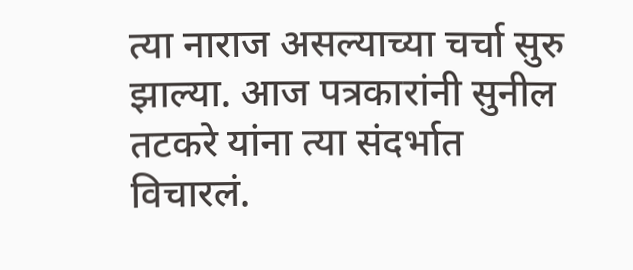त्या नाराज असल्याच्या चर्चा सुरु झाल्या. आज पत्रकारांनी सुनील तटकरे यांना त्या संदर्भात विचारलं.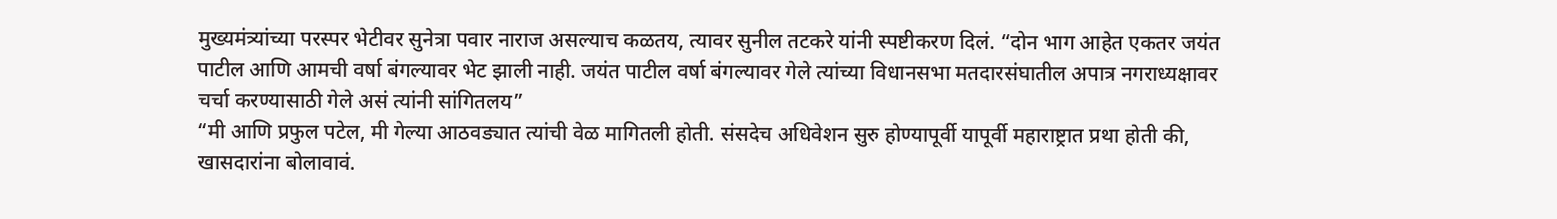मुख्यमंत्र्यांच्या परस्पर भेटीवर सुनेत्रा पवार नाराज असल्याच कळतय, त्यावर सुनील तटकरे यांनी स्पष्टीकरण दिलं. “दोन भाग आहेत एकतर जयंत पाटील आणि आमची वर्षा बंगल्यावर भेट झाली नाही. जयंत पाटील वर्षा बंगल्यावर गेले त्यांच्या विधानसभा मतदारसंघातील अपात्र नगराध्यक्षावर चर्चा करण्यासाठी गेले असं त्यांनी सांगितलय”
“मी आणि प्रफुल पटेल, मी गेल्या आठवड्यात त्यांची वेळ मागितली होती. संसदेच अधिवेशन सुरु होण्यापूर्वी यापूर्वी महाराष्ट्रात प्रथा होती की, खासदारांना बोलावावं.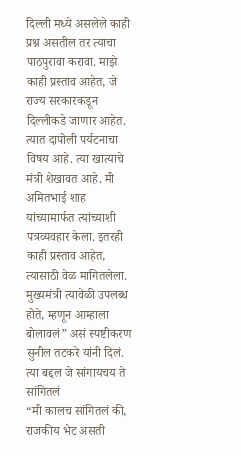दिल्ली मध्ये असलेले काही प्रश्न असतील तर त्याचा पाठपुरावा करावा. माझे काही प्रस्ताव आहेत, जे राज्य सरकारकडून दिल्लीकडे जाणार आहेत. त्यात दापोली पर्यटनाचा विषय आहे. त्या खात्याचे मंत्री शेखावत आहे. मी अमितभाई शाह यांच्यामार्फत त्यांच्याशी पत्रव्यवहार केला. इतरही काही प्रस्ताव आहेत, त्यासाठी वेळ मागितलेला. मुख्यमंत्री त्यावेळी उपलब्ध होते, म्हणून आम्हाला बोलावलं” असं स्पष्टीकरण सुनील तटकरे यांनी दिलं.
त्या बद्दल जे सांगायचय ते सांगितलं
“मी कालच सांगितलं की, राजकीय भेट असती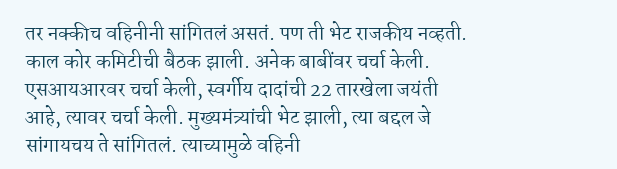तर नक्कीच वहिनीनी सांगितलं असतं. पण ती भेट राजकीय नव्हती. काल कोर कमिटीची बैठक झाली. अनेक बाबींवर चर्चा केली. एसआयआरवर चर्चा केली, स्वर्गीय दादांची 22 तारखेला जयंती आहे, त्यावर चर्चा केली. मुख्यमंत्र्यांची भेट झाली, त्या बद्दल जे सांगायचय ते सांगितलं. त्याच्यामुळे वहिनी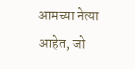आमच्या नेत्या आहेत, जो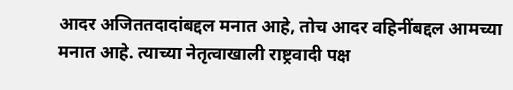आदर अजिततदादांबद्दल मनात आहे, तोच आदर वहिनींबद्दल आमच्या मनात आहे. त्याच्या नेतृत्वाखाली राष्ट्रवादी पक्ष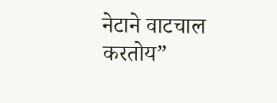नेटाने वाटचाल करतोय”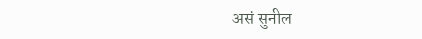असं सुनील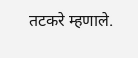तटकरे म्हणाले.